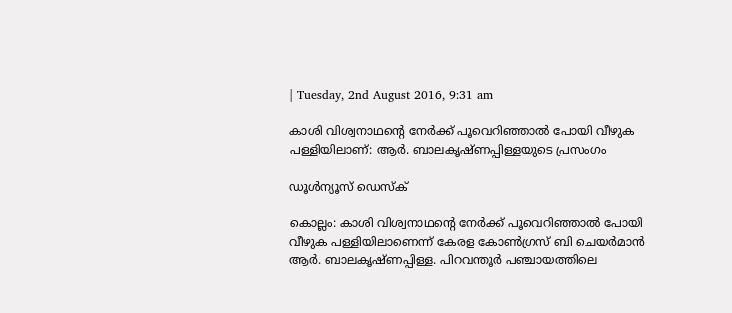| Tuesday, 2nd August 2016, 9:31 am

കാശി വിശ്വനാഥന്റെ നേര്‍ക്ക് പൂവെറിഞ്ഞാല്‍ പോയി വീഴുക പള്ളിയിലാണ്: ആര്‍. ബാലകൃഷ്ണപ്പിള്ളയുടെ പ്രസംഗം

ഡൂള്‍ന്യൂസ് ഡെസ്‌ക്

കൊല്ലം: കാശി വിശ്വനാഥന്റെ നേര്‍ക്ക് പൂവെറിഞ്ഞാല്‍ പോയി വീഴുക പള്ളിയിലാണെന്ന് കേരള കോണ്‍ഗ്രസ് ബി ചെയര്‍മാന്‍ ആര്‍. ബാലകൃഷ്ണപ്പിള്ള. പിറവന്തൂര്‍ പഞ്ചായത്തിലെ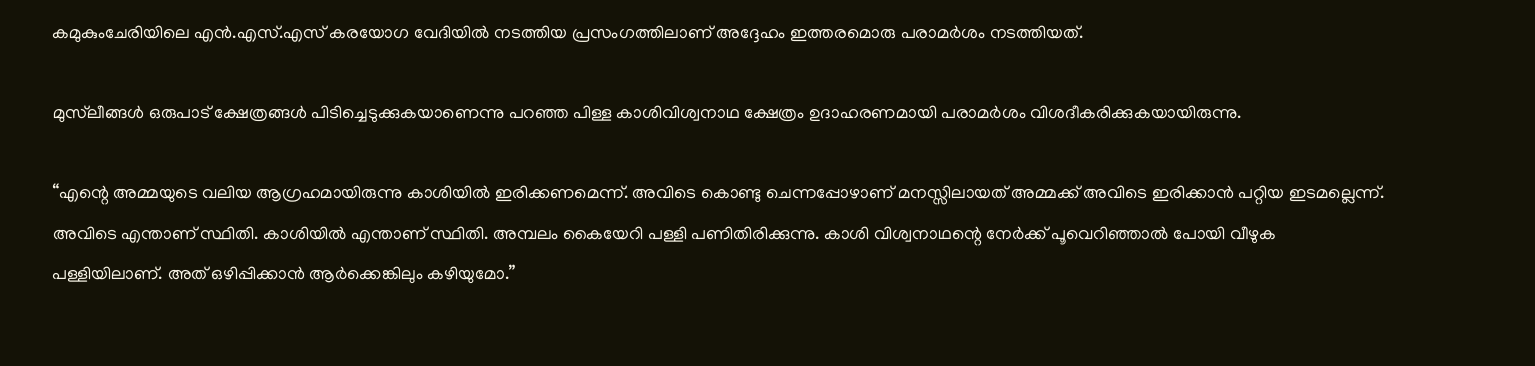കമുകുംചേരിയിലെ എന്‍.എസ്.എസ് കരയോഗ വേദിയില്‍ നടത്തിയ പ്രസംഗത്തിലാണ് അദ്ദേഹം ഇത്തരമൊരു പരാമര്‍ശം നടത്തിയത്.

മുസ്‌ലീങ്ങള്‍ ഒരുപാട് ക്ഷേത്രങ്ങള്‍ പിടിച്ചെടുക്കുകയാണെന്നു പറഞ്ഞ പിള്ള കാശിവിശ്വനാഥ ക്ഷേത്രം ഉദാഹരണമായി പരാമര്‍ശം വിശദീകരിക്കുകയായിരുന്നു.

“എന്റെ അമ്മയുടെ വലിയ ആഗ്രഹമായിരുന്നു കാശിയില്‍ ഇരിക്കണമെന്ന്. അവിടെ കൊണ്ടു ചെന്നപ്പോഴാണ് മനസ്സിലായത് അമ്മക്ക് അവിടെ ഇരിക്കാന്‍ പറ്റിയ ഇടമല്ലെന്ന്. അവിടെ എന്താണ് സ്ഥിതി. കാശിയില്‍ എന്താണ് സ്ഥിതി. അമ്പലം കൈയേറി പള്ളി പണിതിരിക്കുന്നു. കാശി വിശ്വനാഥന്റെ നേര്‍ക്ക് പൂവെറിഞ്ഞാല്‍ പോയി വീഴുക പള്ളിയിലാണ്. അത് ഒഴിപ്പിക്കാന്‍ ആര്‍ക്കെങ്കിലും കഴിയുമോ.”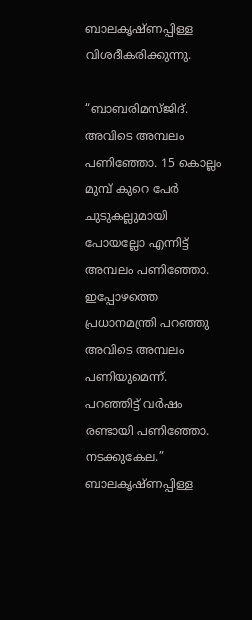ബാലകൃഷ്ണപ്പിള്ള വിശദീകരിക്കുന്നു.

“ബാബരിമസ്ജിദ്. അവിടെ അമ്പലം പണിഞ്ഞോ. 15 കൊല്ലം മുമ്പ് കുറെ പേര്‍ ചുടുകല്ലുമായി പോയല്ലോ എന്നിട്ട് അമ്പലം പണിഞ്ഞോ. ഇപ്പോഴത്തെ പ്രധാനമന്ത്രി പറഞ്ഞു അവിടെ അമ്പലം പണിയുമെന്ന്. പറഞ്ഞിട്ട് വര്‍ഷം രണ്ടായി പണിഞ്ഞോ. നടക്കുകേല.” ബാലകൃഷ്ണപ്പിള്ള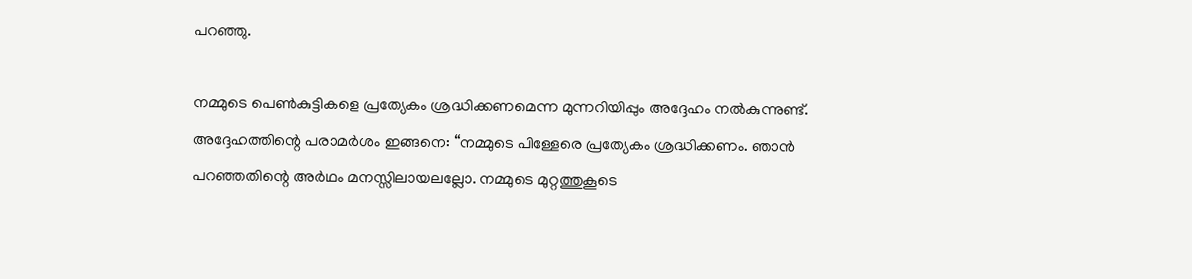പറഞ്ഞു.

നമ്മുടെ പെണ്‍കുട്ടികളെ പ്രത്യേകം ശ്രദ്ധിക്കണമെന്ന മുന്നറിയിപ്പും അദ്ദേഹം നല്‍കുന്നുണ്ട്. അദ്ദേഹത്തിന്റെ പരാമര്‍ശം ഇങ്ങനെ: “നമ്മുടെ പിള്ളേരെ പ്രത്യേകം ശ്രദ്ധിക്കണം. ഞാന്‍ പറഞ്ഞതിന്റെ അര്‍ഥം മനസ്സിലായലല്ലോ. നമ്മുടെ മുറ്റത്തുകൂടെ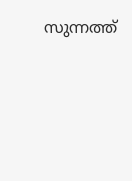സുന്നത്ത്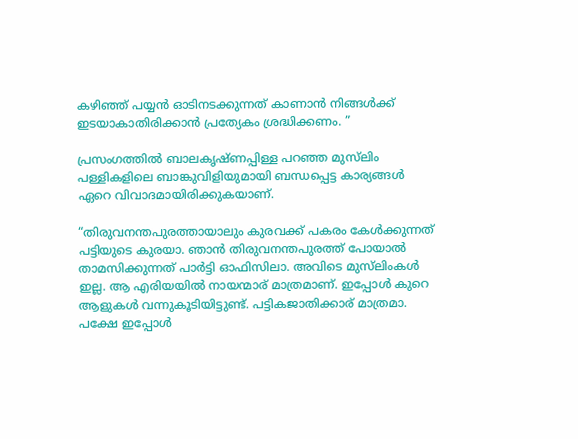കഴിഞ്ഞ് പയ്യന്‍ ഓടിനടക്കുന്നത് കാണാന്‍ നിങ്ങള്‍ക്ക് ഇടയാകാതിരിക്കാന്‍ പ്രത്യേകം ശ്രദ്ധിക്കണം. ”

പ്രസംഗത്തില്‍ ബാലകൃഷ്ണപ്പിള്ള പറഞ്ഞ മുസ്‌ലിം പള്ളികളിലെ ബാങ്കുവിളിയുമായി ബന്ധപ്പെട്ട കാര്യങ്ങള്‍ ഏറെ വിവാദമായിരിക്കുകയാണ്.

“തിരുവനന്തപുരത്തായാലും കുരവക്ക് പകരം കേള്‍ക്കുന്നത് പട്ടിയുടെ കുരയാ. ഞാന്‍ തിരുവനന്തപുരത്ത് പോയാല്‍ താമസിക്കുന്നത് പാര്‍ട്ടി ഓഫിസിലാ. അവിടെ മുസ്‌ലിംകള്‍ ഇല്ല. ആ എരിയയില്‍ നായന്മാര് മാത്രമാണ്. ഇപ്പോള്‍ കുറെ ആളുകള്‍ വന്നുകൂടിയിട്ടുണ്ട്. പട്ടികജാതിക്കാര് മാത്രമാ. പക്ഷേ ഇപ്പോള്‍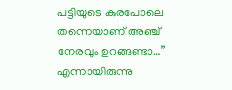പട്ടിയുടെ കുരപോലെ തന്നെയാണ് അഞ്ച് നേരവും ഉറങ്ങണ്ടാ…” എന്നായിരുന്നു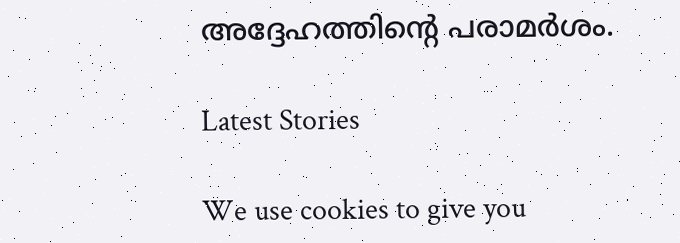അദ്ദേഹത്തിന്റെ പരാമര്‍ശം.

Latest Stories

We use cookies to give you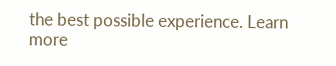the best possible experience. Learn more